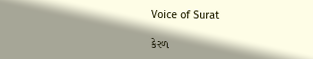Voice of Surat

કેરળ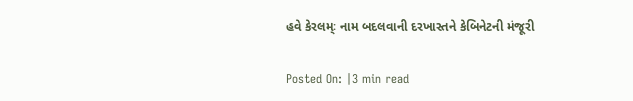હવે કેરલમ્ઃ નામ બદલવાની દરખાસ્તને કેબિનેટની મંજૂરી

Posted On: |3 min read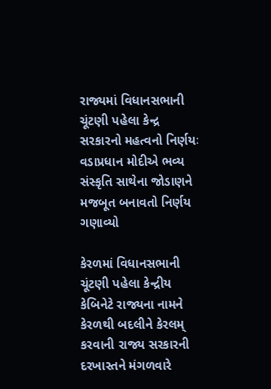રાજ્યમાં વિધાનસભાની ચૂંટણી પહેલા કેન્દ્ર સરકારનો મહત્વનો નિર્ણયઃ વડાપ્રધાન મોદીએ ભવ્ય સંસ્કૃતિ સાથેના જોડાણને મજબૂત બનાવતો નિર્ણય ગણાવ્યો

કેરળમાં વિધાનસભાની ચૂંટણી પહેલા કેન્દ્રીય કેબિનેટે રાજ્યના નામને કેરળથી બદલીને કેરલમ્ કરવાની રાજ્ય સરકારની દરખાસ્તને મંગળવારે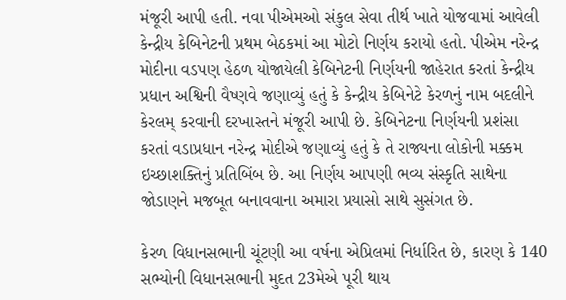મંજૂરી આપી હતી. નવા પીએમઓ સંકુલ સેવા તીર્થ ખાતે યોજવામાં આવેલી કેન્દ્રીય કેબિનેટની પ્રથમ બેઠકમાં આ મોટો નિર્ણય કરાયો હતો. પીએમ નરેન્દ્ર મોદીના વડપણ હેઠળ યોજાયેલી કેબિનેટની નિર્ણયની જાહેરાત કરતાં કેન્દ્રીય પ્રધાન અશ્વિની વૈષ્ણવે જણાવ્યું હતું કે કેન્દ્રીય કેબિનેટે કેરળનું નામ બદલીને કેરલમ્ કરવાની દરખાસ્તને મંજૂરી આપી છે. કેબિનેટના નિર્ણયની પ્રશંસા કરતાં વડાપ્રધાન નરેન્દ્ર મોદીએ જણાવ્યું હતું કે તે રાજ્યના લોકોની મક્કમ ઇચ્છાશક્તિનું પ્રતિબિંબ છે. આ નિર્ણય આપણી ભવ્ય સંસ્કૃતિ સાથેના જોડાણને મજબૂત બનાવવાના અમારા પ્રયાસો સાથે સુસંગત છે.

કેરળ વિધાનસભાની ચૂંટણી આ વર્ષના એપ્રિલમાં નિર્ધારિત છે, કારણ કે 140 સભ્યોની વિધાનસભાની મુદત 23મેએ પૂરી થાય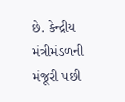છે. કેન્દ્રીય મંત્રીમંડળની મંજૂરી પછી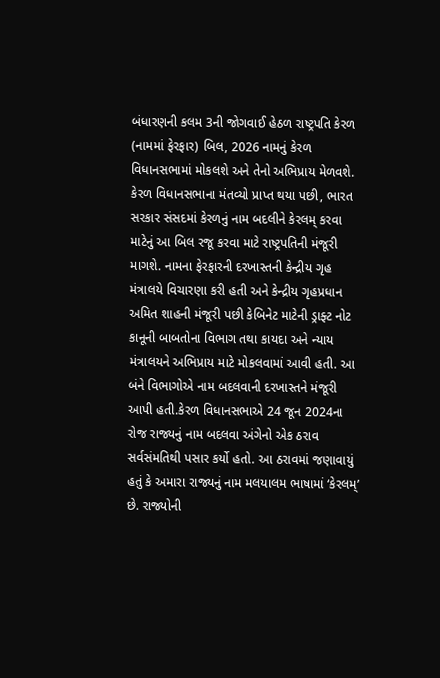બંધારણની કલમ 3ની જોગવાઈ હેઠળ રાષ્ટ્રપતિ કેરળ (નામમાં ફેરફાર) બિલ, 2026 નામનું કેરળ વિધાનસભામાં મોકલશે અને તેનો અભિપ્રાય મેળવશે. કેરળ વિધાનસભાના મંતવ્યો પ્રાપ્ત થયા પછી, ભારત સરકાર સંસદમાં કેરળનું નામ બદલીને કેરલમ્ કરવા માટેનું આ બિલ રજૂ કરવા માટે રાષ્ટ્રપતિની મંજૂરી માગશે. નામના ફેરફારની દરખાસ્તની કેન્દ્રીય ગૃહ મંત્રાલયે વિચારણા કરી હતી અને કેન્દ્રીય ગૃહપ્રધાન અમિત શાહની મંજૂરી પછી કેબિનેટ માટેની ડ્રાફ્ટ નોટ કાનૂની બાબતોના વિભાગ તથા કાયદા અને ન્યાય મંત્રાલયને અભિપ્રાય માટે મોકલવામાં આવી હતી. આ બંને વિભાગોએ નામ બદલવાની દરખાસ્તને મંજૂરી આપી હતી.કેરળ વિધાનસભાએ 24 જૂન 2024ના રોજ રાજ્યનું નામ બદલવા અંગેનો એક ઠરાવ સર્વસંમતિથી પસાર કર્યો હતો. આ ઠરાવમાં જણાવાયું હતું કે અમારા રાજ્યનું નામ મલયાલમ ભાષામાં ‘કેરલમ્’ છે. રાજ્યોની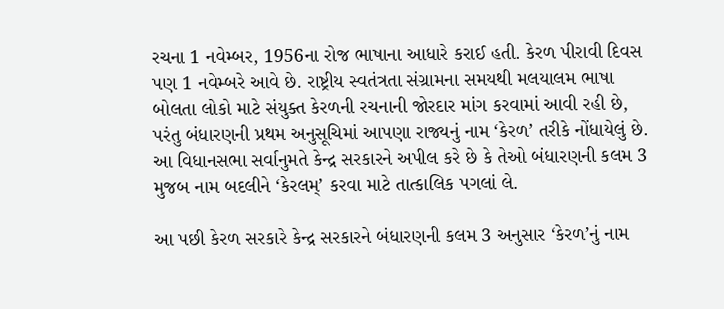રચના 1 નવેમ્બર, 1956ના રોજ ભાષાના આધારે કરાઈ હતી. કેરળ પીરાવી દિવસ પણ 1 નવેમ્બરે આવે છે. રાષ્ટ્રીય સ્વતંત્રતા સંગ્રામના સમયથી મલયાલમ ભાષા બોલતા લોકો માટે સંયુક્ત કેરળની રચનાની જોરદાર માંગ કરવામાં આવી રહી છે, પરંતુ બંધારણની પ્રથમ અનુસૂચિમાં આપણા રાજ્યનું નામ ‘કેરળ’ તરીકે નોંધાયેલું છે. આ વિધાનસભા સર્વાનુમતે કેન્દ્ર સરકારને અપીલ કરે છે કે તેઓ બંધારણની કલમ 3 મુજબ નામ બદલીને ‘કેરલમ્’ કરવા માટે તાત્કાલિક પગલાં લે.

આ પછી કેરળ સરકારે કેન્દ્ર સરકારને બંધારણની કલમ 3 અનુસાર ‘કેરળ’નું નામ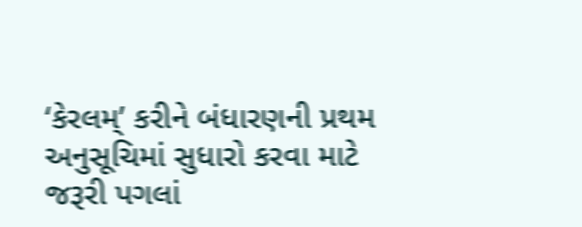‘કેરલમ્’ કરીને બંધારણની પ્રથમ અનુસૂચિમાં સુધારો કરવા માટે જરૂરી પગલાં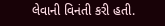લેવાની વિનંતી કરી હતી.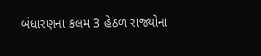બંધારણના કલમ 3 હેઠળ રાજ્યોના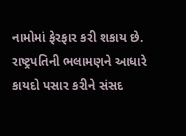નામોમાં ફેરફાર કરી શકાય છે. રાષ્ટ્રપતિની ભલામણને આધારે કાયદો પસાર કરીને સંસદ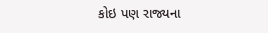કોઇ પણ રાજ્યના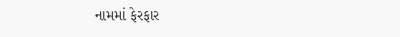નામમાં ફેરફાર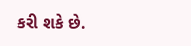કરી શકે છે.